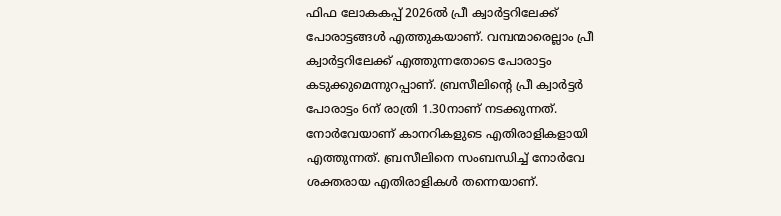ഫിഫ ലോകകപ്പ് 2026ൽ പ്രീ ക്വാർട്ടറിലേക്ക് പോരാട്ടങ്ങൾ എത്തുകയാണ്. വമ്പന്മാരെല്ലാം പ്രീ ക്വാർട്ടറിലേക്ക് എത്തുന്നതോടെ പോരാട്ടം കടുക്കുമെന്നുറപ്പാണ്. ബ്രസീലിന്റെ പ്രീ ക്വാർട്ടർ പോരാട്ടം 6ന് രാത്രി 1.30നാണ് നടക്കുന്നത്. നോർവേയാണ് കാനറികളുടെ എതിരാളികളായി എത്തുന്നത്. ബ്രസീലിനെ സംബന്ധിച്ച് നോർവേ ശക്തരായ എതിരാളികൾ തന്നെയാണ്.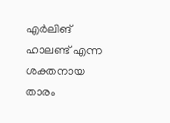എർലിങ് ഹാലണ്ട് എന്ന ശക്തനായ താരം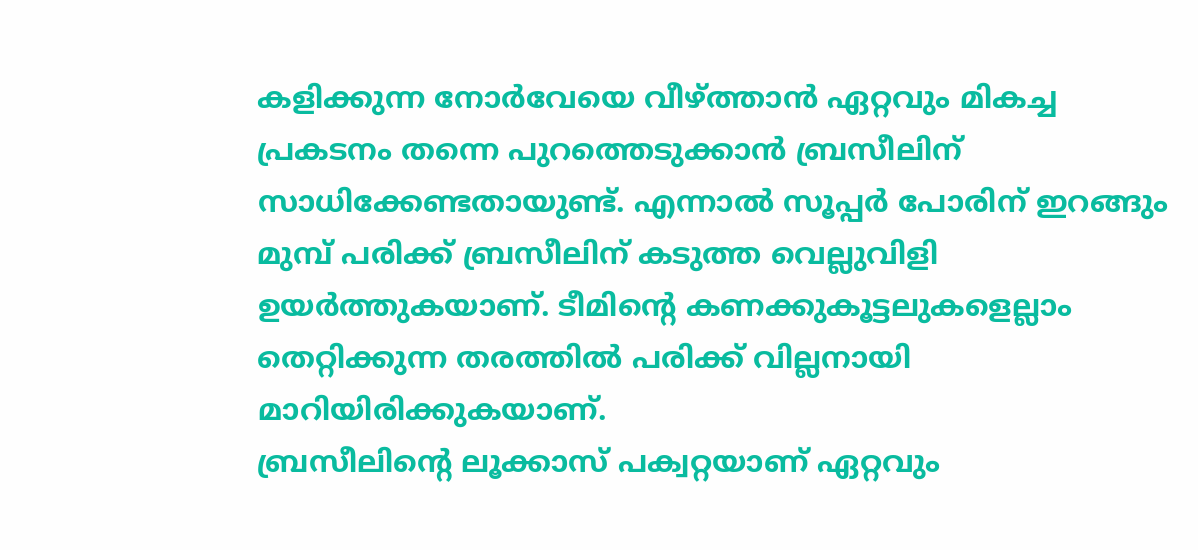കളിക്കുന്ന നോർവേയെ വീഴ്ത്താൻ ഏറ്റവും മികച്ച പ്രകടനം തന്നെ പുറത്തെടുക്കാൻ ബ്രസീലിന് സാധിക്കേണ്ടതായുണ്ട്. എന്നാൽ സൂപ്പർ പോരിന് ഇറങ്ങും മുമ്പ് പരിക്ക് ബ്രസീലിന് കടുത്ത വെല്ലുവിളി ഉയർത്തുകയാണ്. ടീമിന്റെ കണക്കുകൂട്ടലുകളെല്ലാം തെറ്റിക്കുന്ന തരത്തിൽ പരിക്ക് വില്ലനായി മാറിയിരിക്കുകയാണ്.
ബ്രസീലിന്റെ ലൂക്കാസ് പക്വറ്റയാണ് ഏറ്റവും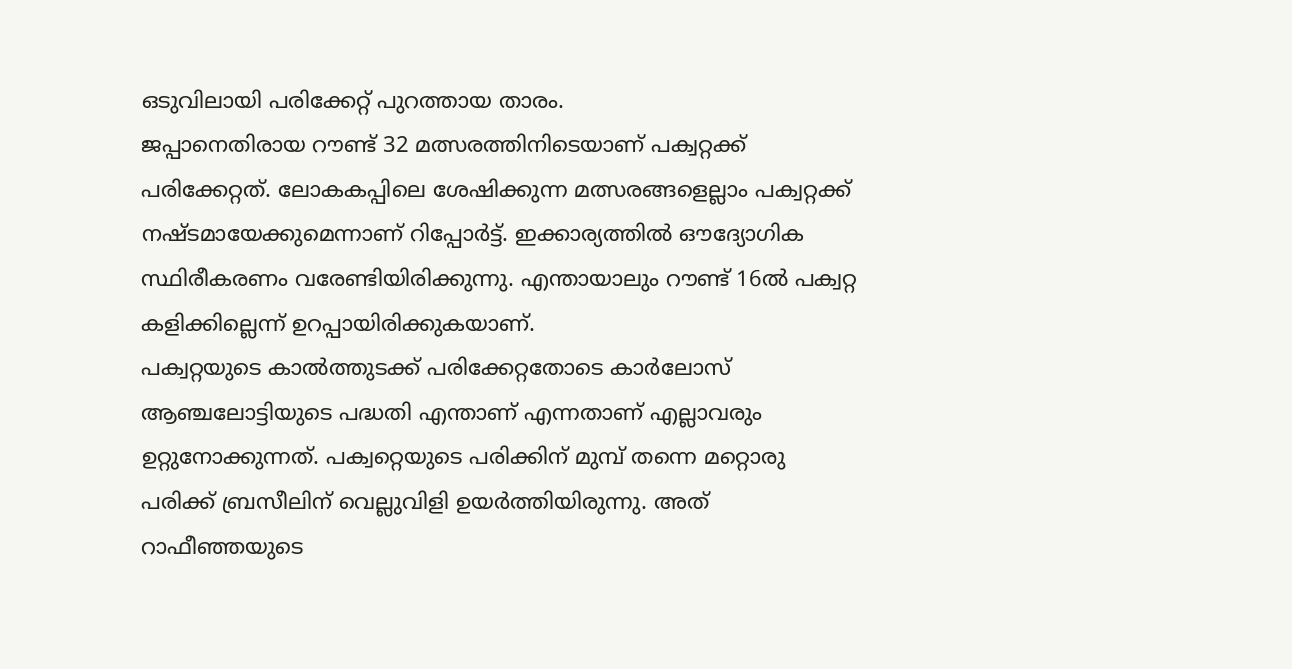ഒടുവിലായി പരിക്കേറ്റ് പുറത്തായ താരം.
ജപ്പാനെതിരായ റൗണ്ട് 32 മത്സരത്തിനിടെയാണ് പക്വറ്റക്ക് പരിക്കേറ്റത്. ലോകകപ്പിലെ ശേഷിക്കുന്ന മത്സരങ്ങളെല്ലാം പക്വറ്റക്ക് നഷ്ടമായേക്കുമെന്നാണ് റിപ്പോർട്ട്. ഇക്കാര്യത്തിൽ ഔദ്യോഗിക സ്ഥിരീകരണം വരേണ്ടിയിരിക്കുന്നു. എന്തായാലും റൗണ്ട് 16ൽ പക്വറ്റ കളിക്കില്ലെന്ന് ഉറപ്പായിരിക്കുകയാണ്.
പക്വറ്റയുടെ കാൽത്തുടക്ക് പരിക്കേറ്റതോടെ കാർലോസ് ആഞ്ചലോട്ടിയുടെ പദ്ധതി എന്താണ് എന്നതാണ് എല്ലാവരും ഉറ്റുനോക്കുന്നത്. പക്വറ്റെയുടെ പരിക്കിന് മുമ്പ് തന്നെ മറ്റൊരു പരിക്ക് ബ്രസീലിന് വെല്ലുവിളി ഉയർത്തിയിരുന്നു. അത് റാഫീഞ്ഞയുടെ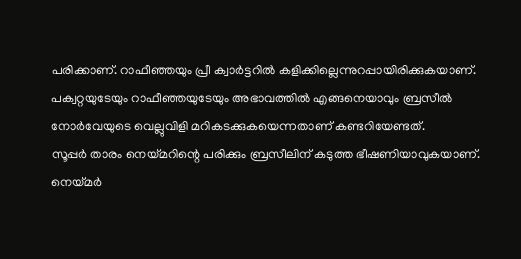പരിക്കാണ്. റാഫീഞ്ഞയും പ്രീ ക്വാർട്ടറിൽ കളിക്കില്ലെന്നുറപ്പായിരിക്കുകയാണ്. പക്വറ്റയുടേയും റാഫീഞ്ഞയുടേയും അഭാവത്തിൽ എങ്ങനെയാവും ബ്രസീൽ നോർവേയുടെ വെല്ലുവിളി മറികടക്കുകയെന്നതാണ് കണ്ടറിയേണ്ടത്.
സൂപ്പർ താരം നെയ്മറിന്റെ പരിക്കും ബ്രസീലിന് കടുത്ത ഭീഷണിയാവുകയാണ്. നെയ്മർ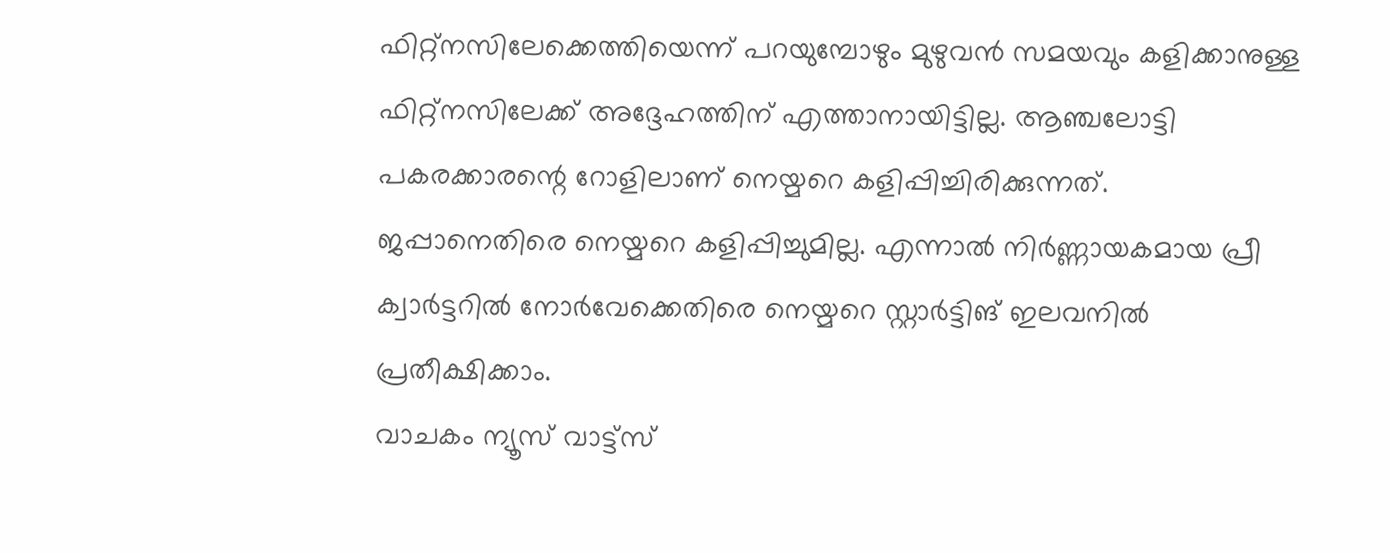ഫിറ്റ്നസിലേക്കെത്തിയെന്ന് പറയുമ്പോഴും മുഴുവൻ സമയവും കളിക്കാനുള്ള ഫിറ്റ്നസിലേക്ക് അദ്ദേഹത്തിന് എത്താനായിട്ടില്ല. ആഞ്ചലോട്ടി പകരക്കാരന്റെ റോളിലാണ് നെയ്മറെ കളിപ്പിച്ചിരിക്കുന്നത്. ജപ്പാനെതിരെ നെയ്മറെ കളിപ്പിച്ചുമില്ല. എന്നാൽ നിർണ്ണായകമായ പ്രീ ക്വാർട്ടറിൽ നോർവേക്കെതിരെ നെയ്മറെ സ്റ്റാർട്ടിങ് ഇലവനിൽ പ്രതീക്ഷിക്കാം.
വാചകം ന്യൂസ് വാട്ട്സ്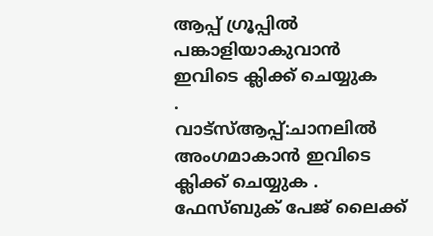ആപ്പ് ഗ്രൂപ്പിൽ പങ്കാളിയാകുവാൻ
ഇവിടെ ക്ലിക്ക് ചെയ്യുക
.
വാട്സ്ആപ്പ്:ചാനലിൽ അംഗമാകാൻ ഇവിടെ ക്ലിക്ക് ചെയ്യുക .
ഫേസ്ബുക് പേജ് ലൈക്ക്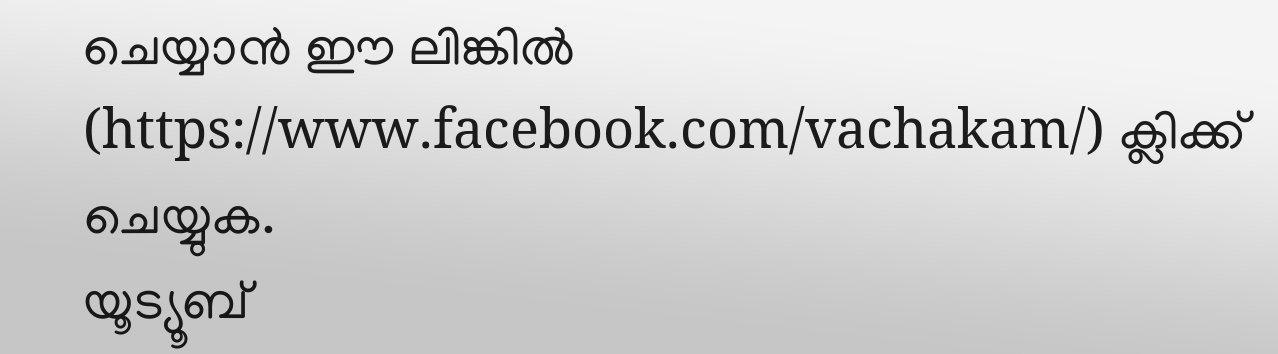ചെയ്യാൻ ഈ ലിങ്കിൽ (https://www.facebook.com/vachakam/) ക്ലിക്ക് ചെയ്യുക.
യൂട്യൂബ്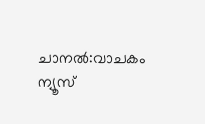ചാനൽ:വാചകം ന്യൂസ്